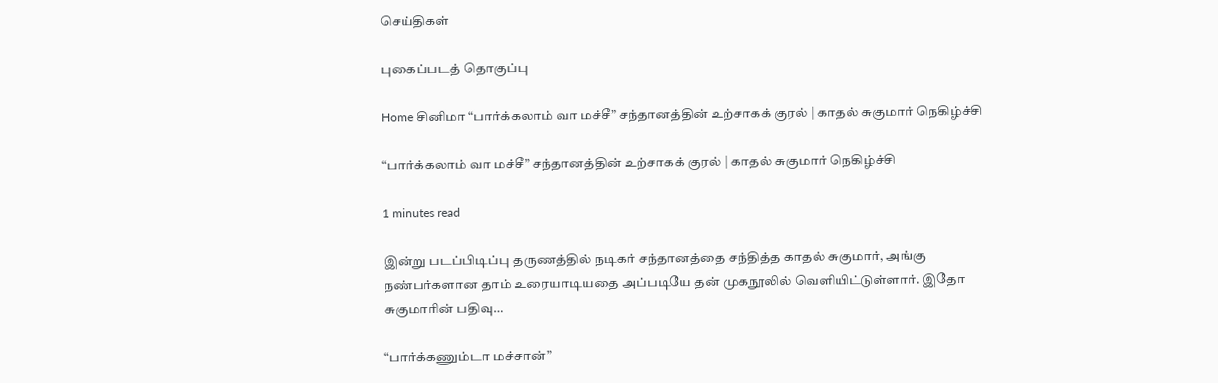செய்திகள்

புகைப்படத் தொகுப்பு

Home சினிமா “பார்க்கலாம் வா மச்சீ” சந்தானத்தின் உற்சாகக் குரல் | காதல் சுகுமார் நெகிழ்ச்சி

“பார்க்கலாம் வா மச்சீ” சந்தானத்தின் உற்சாகக் குரல் | காதல் சுகுமார் நெகிழ்ச்சி

1 minutes read

இன்று படப்பிடிப்பு தருணத்தில் நடிகர் சந்தானத்தை சந்தித்த காதல் சுகுமார், அங்கு நண்பர்களான தாம் உரையாடியதை அப்படியே தன் முகநூலில் வெளியிட்டுள்ளார். இதோ சுகுமாரின் பதிவு…

“பார்க்கணும்டா மச்சான்”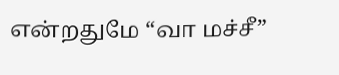என்றதுமே “வா மச்சீ”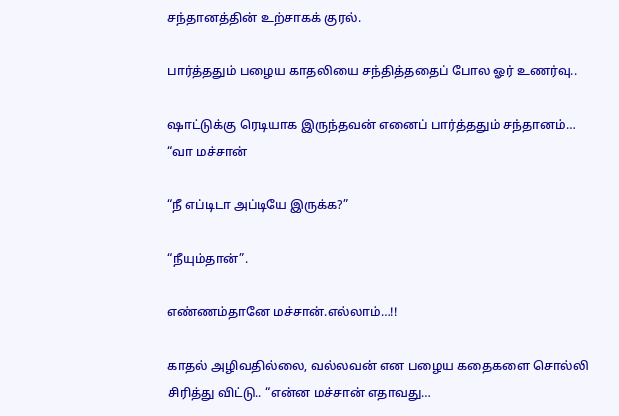சந்தானத்தின் உற்சாகக் குரல்.

பார்த்ததும் பழைய காதலியை சந்தித்ததைப் போல ஓர் உணர்வு..

ஷாட்டுக்கு ரெடியாக இருந்தவன் எனைப் பார்த்ததும் சந்தானம்… “வா மச்சான்

“நீ எப்டிடா அப்டியே இருக்க?”

“நீயும்தான்”.

எண்ணம்தானே மச்சான்.எல்லாம்…!!

காதல் அழிவதில்லை, வல்லவன் என பழைய கதைகளை சொல்லி சிரித்து விட்டு.. “என்ன மச்சான் எதாவது…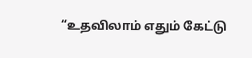“உதவிலாம் எதும் கேட்டு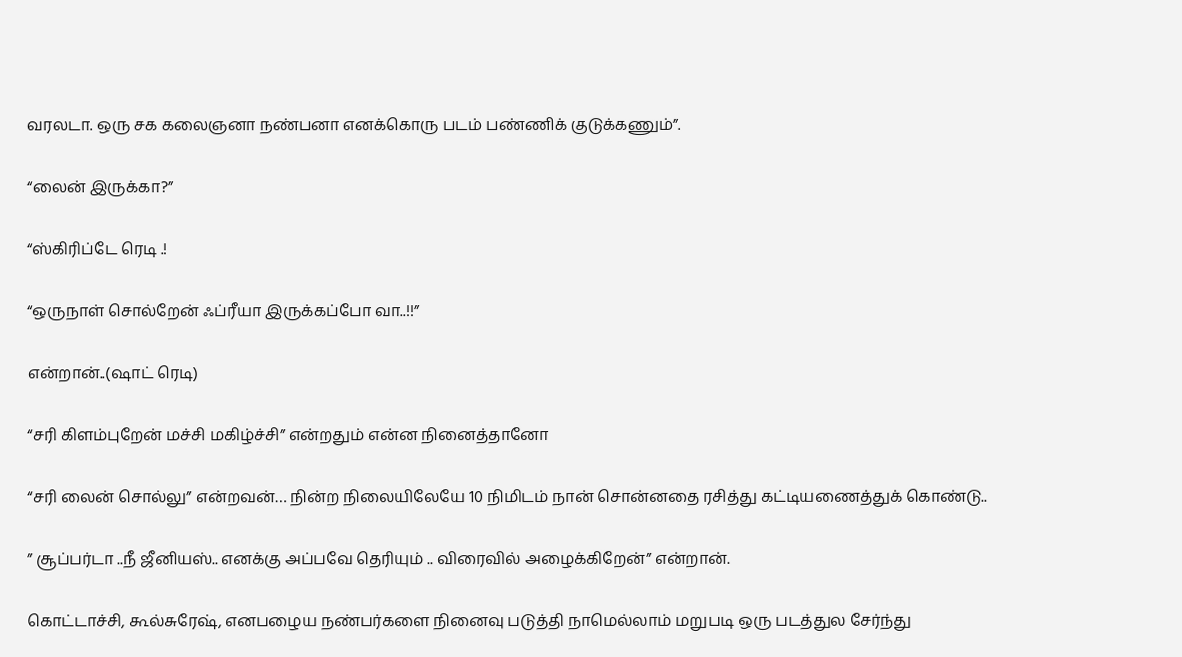வரலடா. ஒரு சக கலைஞனா நண்பனா எனக்கொரு படம் பண்ணிக் குடுக்கணும்”.

“லைன் இருக்கா?”

“ஸ்கிரிப்டே ரெடி .!

“ஒருநாள் சொல்றேன் ஃப்ரீயா இருக்கப்போ வா..!!”

என்றான்..(ஷாட் ரெடி)

“சரி கிளம்புறேன் மச்சி மகிழ்ச்சி” என்றதும் என்ன நினைத்தானோ

“சரி லைன் சொல்லு” என்றவன்… நின்ற நிலையிலேயே 10 நிமிடம் நான் சொன்னதை ரசித்து கட்டியணைத்துக் கொண்டு..

” சூப்பர்டா ..நீ ஜீனியஸ்.. எனக்கு அப்பவே தெரியும் .. விரைவில் அழைக்கிறேன்” என்றான்.

கொட்டாச்சி, கூல்சுரேஷ், எனபழைய நண்பர்களை நினைவு படுத்தி நாமெல்லாம் மறுபடி ஒரு படத்துல சேர்ந்து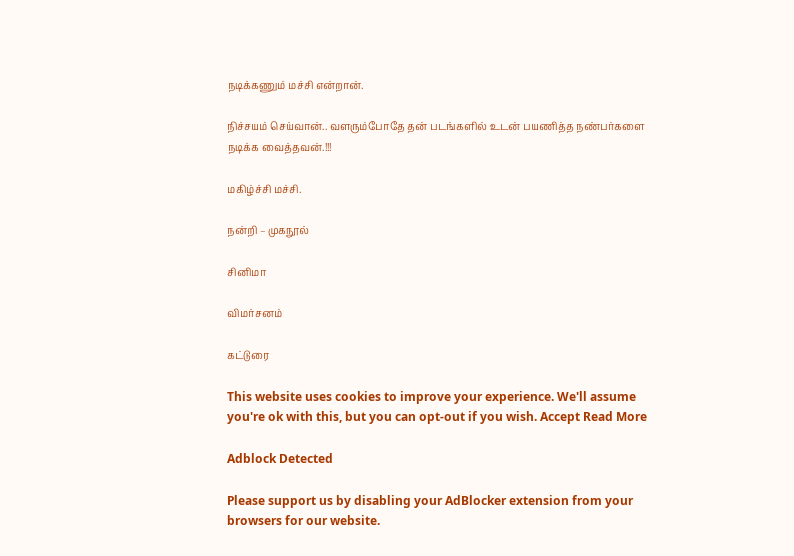நடிக்கணும் மச்சி என்றான்.

நிச்சயம் செய்வான்.. வளரும்போதே தன் படங்களில் உடன் பயணித்த நண்பர்களை நடிக்க வைத்தவன்.!!!

மகிழ்ச்சி மச்சி.

நன்றி – முகநூல்

சினிமா

விமர்சனம்

கட்டுரை

This website uses cookies to improve your experience. We'll assume you're ok with this, but you can opt-out if you wish. Accept Read More

Adblock Detected

Please support us by disabling your AdBlocker extension from your browsers for our website.